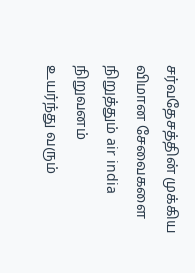சர்வதேசத்தின் முக்கிய விமான சேவைகளை நிறுத்தும் air india நிறுவனம்
உயர்ந்து வரும்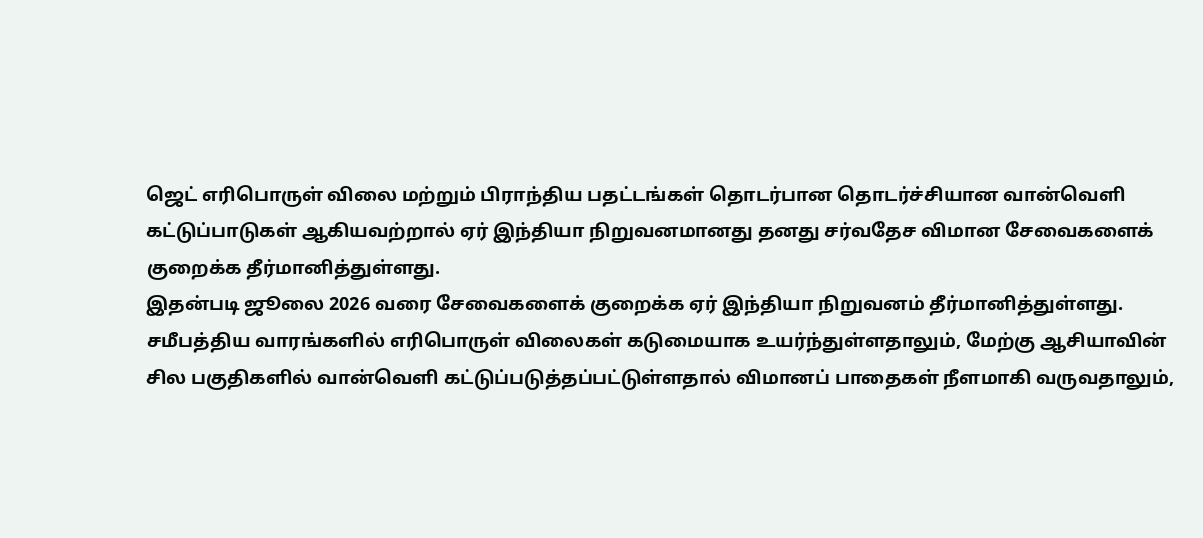ஜெட் எரிபொருள் விலை மற்றும் பிராந்திய பதட்டங்கள் தொடர்பான தொடர்ச்சியான வான்வெளி கட்டுப்பாடுகள் ஆகியவற்றால் ஏர் இந்தியா நிறுவனமானது தனது சர்வதேச விமான சேவைகளைக் குறைக்க தீர்மானித்துள்ளது.
இதன்படி ஜூலை 2026 வரை சேவைகளைக் குறைக்க ஏர் இந்தியா நிறுவனம் தீர்மானித்துள்ளது.
சமீபத்திய வாரங்களில் எரிபொருள் விலைகள் கடுமையாக உயர்ந்துள்ளதாலும், மேற்கு ஆசியாவின் சில பகுதிகளில் வான்வெளி கட்டுப்படுத்தப்பட்டுள்ளதால் விமானப் பாதைகள் நீளமாகி வருவதாலும்,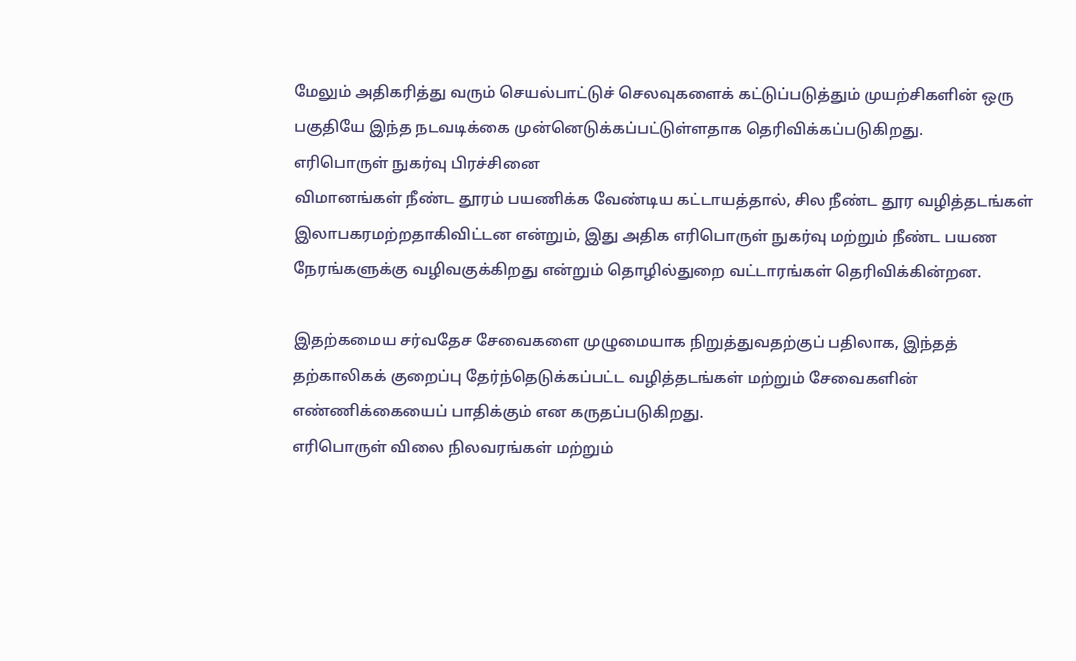மேலும் அதிகரித்து வரும் செயல்பாட்டுச் செலவுகளைக் கட்டுப்படுத்தும் முயற்சிகளின் ஒரு பகுதியே இந்த நடவடிக்கை முன்னெடுக்கப்பட்டுள்ளதாக தெரிவிக்கப்படுகிறது.
எரிபொருள் நுகர்வு பிரச்சினை
விமானங்கள் நீண்ட தூரம் பயணிக்க வேண்டிய கட்டாயத்தால், சில நீண்ட தூர வழித்தடங்கள் இலாபகரமற்றதாகிவிட்டன என்றும், இது அதிக எரிபொருள் நுகர்வு மற்றும் நீண்ட பயண நேரங்களுக்கு வழிவகுக்கிறது என்றும் தொழில்துறை வட்டாரங்கள் தெரிவிக்கின்றன.

இதற்கமைய சர்வதேச சேவைகளை முழுமையாக நிறுத்துவதற்குப் பதிலாக, இந்தத் தற்காலிகக் குறைப்பு தேர்ந்தெடுக்கப்பட்ட வழித்தடங்கள் மற்றும் சேவைகளின் எண்ணிக்கையைப் பாதிக்கும் என கருதப்படுகிறது.
எரிபொருள் விலை நிலவரங்கள் மற்றும்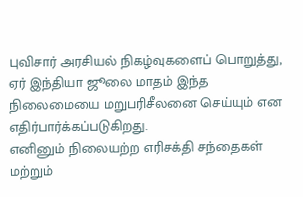புவிசார் அரசியல் நிகழ்வுகளைப் பொறுத்து, ஏர் இந்தியா ஜூலை மாதம் இந்த நிலைமையை மறுபரிசீலனை செய்யும் என எதிர்பார்க்கப்படுகிறது.
எனினும் நிலையற்ற எரிசக்தி சந்தைகள் மற்றும்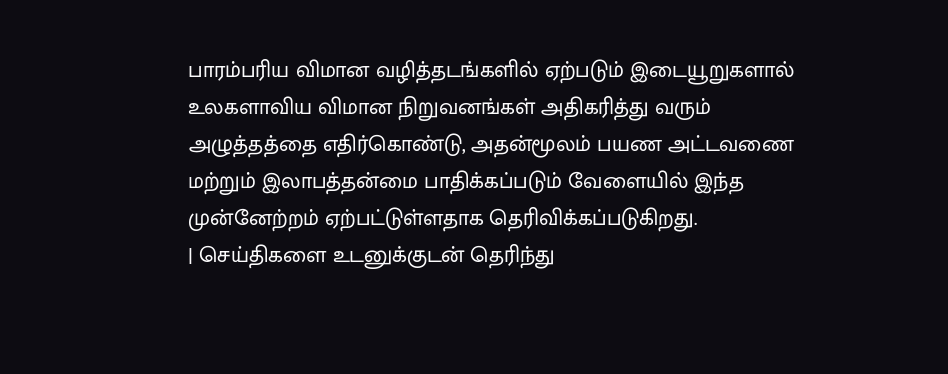பாரம்பரிய விமான வழித்தடங்களில் ஏற்படும் இடையூறுகளால் உலகளாவிய விமான நிறுவனங்கள் அதிகரித்து வரும் அழுத்தத்தை எதிர்கொண்டு, அதன்மூலம் பயண அட்டவணை மற்றும் இலாபத்தன்மை பாதிக்கப்படும் வேளையில் இந்த முன்னேற்றம் ஏற்பட்டுள்ளதாக தெரிவிக்கப்படுகிறது.
| செய்திகளை உடனுக்குடன் தெரிந்து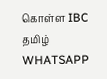கொள்ள IBC தமிழ் WHATSAPP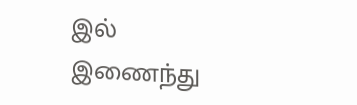இல் இணைந்து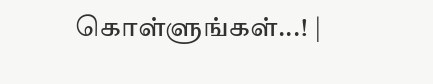கொள்ளுங்கள்...! |